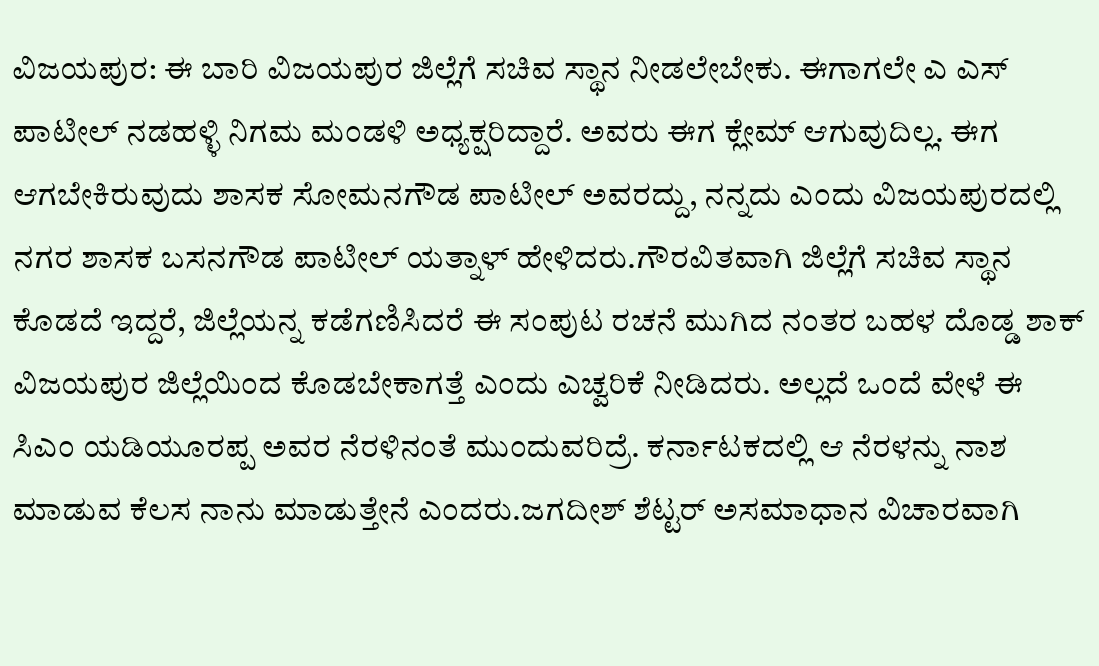ವಿಜಯಪುರ: ಈ ಬಾರಿ ವಿಜಯಪುರ ಜಿಲ್ಲೆಗೆ ಸಚಿವ ಸ್ಥಾನ ನೀಡಲೇಬೇಕು. ಈಗಾಗಲೇ ಎ ಎಸ್ ಪಾಟೀಲ್ ನಡಹಳ್ಳಿ ನಿಗಮ ಮಂಡಳಿ ಅಧ್ಯಕ್ಷರಿದ್ದಾರೆ. ಅವರು ಈಗ ಕ್ಲೇಮ್ ಆಗುವುದಿಲ್ಲ. ಈಗ ಆಗಬೇಕಿರುವುದು ಶಾಸಕ ಸೋಮನಗೌಡ ಪಾಟೀಲ್ ಅವರದ್ದು, ನನ್ನದು ಎಂದು ವಿಜಯಪುರದಲ್ಲಿ ನಗರ ಶಾಸಕ ಬಸನಗೌಡ ಪಾಟೀಲ್ ಯತ್ನಾಳ್ ಹೇಳಿದರು.ಗೌರವಿತವಾಗಿ ಜಿಲ್ಲೆಗೆ ಸಚಿವ ಸ್ಥಾನ ಕೊಡದೆ ಇದ್ದರೆ, ಜಿಲ್ಲೆಯನ್ನ ಕಡೆಗಣಿಸಿದರೆ ಈ ಸಂಪುಟ ರಚನೆ ಮುಗಿದ ನಂತರ ಬಹಳ ದೊಡ್ಡ ಶಾಕ್ ವಿಜಯಪುರ ಜಿಲ್ಲೆಯಿಂದ ಕೊಡಬೇಕಾಗತ್ತೆ ಎಂದು ಎಚ್ವರಿಕೆ ನೀಡಿದರು. ಅಲ್ಲದೆ ಒಂದೆ ವೇಳೆ ಈ ಸಿಎಂ ಯಡಿಯೂರಪ್ಪ ಅವರ ನೆರಳಿನಂತೆ ಮುಂದುವರಿದ್ರೆ. ಕರ್ನಾಟಕದಲ್ಲಿ ಆ ನೆರಳನ್ನು ನಾಶ ಮಾಡುವ ಕೆಲಸ ನಾನು ಮಾಡುತ್ತೇನೆ ಎಂದರು.ಜಗದೀಶ್ ಶೆಟ್ಟರ್ ಅಸಮಾಧಾನ ವಿಚಾರವಾಗಿ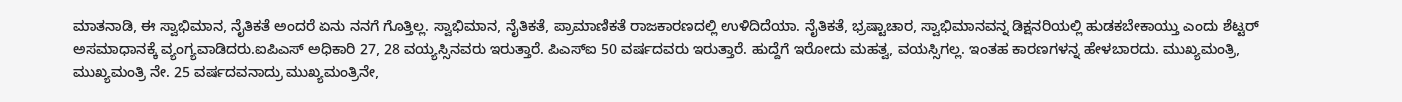ಮಾತನಾಡಿ, ಈ ಸ್ವಾಭಿಮಾನ, ನೈತಿಕತೆ ಅಂದರೆ ಏನು ನನಗೆ ಗೊತ್ತಿಲ್ಲ. ಸ್ವಾಭಿಮಾನ, ನೈತಿಕತೆ, ಪ್ರಾಮಾಣಿಕತೆ ರಾಜಕಾರಣದಲ್ಲಿ ಉಳಿದಿದೆಯಾ. ನೈತಿಕತೆ, ಭ್ರಷ್ಟಾಚಾರ, ಸ್ವಾಭಿಮಾನವನ್ನ ಡಿಕ್ಷನರಿಯಲ್ಲಿ ಹುಡಕಬೇಕಾಯ್ತು ಎಂದು ಶೆಟ್ಟರ್ ಅಸಮಾಧಾನಕ್ಕೆ ವ್ಯಂಗ್ಯವಾಡಿದರು.ಐಪಿಎಸ್ ಅಧಿಕಾರಿ 27, 28 ವಯ್ಯಸ್ಸಿನವರು ಇರುತ್ತಾರೆ. ಪಿಎಸ್‍ಐ 50 ವರ್ಷದವರು ಇರುತ್ತಾರೆ. ಹುದ್ದೆಗೆ ಇರೋದು ಮಹತ್ವ, ವಯಸ್ಸಿಗಲ್ಲ. ಇಂತಹ ಕಾರಣಗಳನ್ನ ಹೇಳಬಾರದು. ಮುಖ್ಯಮಂತ್ರಿ, ಮುಖ್ಯಮಂತ್ರಿ ನೇ. 25 ವರ್ಷದವನಾದ್ರು ಮುಖ್ಯಮಂತ್ರಿನೇ,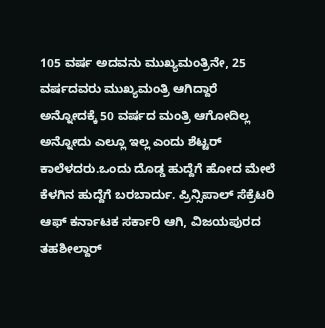105 ವರ್ಷ ಅದವನು ಮುಖ್ಯಮಂತ್ರಿನೇ, 25 ವರ್ಷದವರು ಮುಖ್ಯಮಂತ್ರಿ ಆಗಿದ್ದಾರೆ ಅನ್ನೋದಕ್ಕೆ 50 ವರ್ಷದ ಮಂತ್ರಿ ಆಗೋದಿಲ್ಲ ಅನ್ನೋದು ಎಲ್ಲೂ ಇಲ್ಲ ಎಂದು ಶೆಟ್ಟರ್ ಕಾಲೆಳದರು.ಒಂದು ದೊಡ್ಡ ಹುದ್ದೆಗೆ ಹೋದ ಮೇಲೆ ಕೆಳಗಿನ ಹುದ್ದೆಗೆ ಬರಬಾರ್ದು. ಪ್ರಿನ್ಸಿಪಾಲ್ ಸೆಕ್ರೆಟರಿ ಆಫ್ ಕರ್ನಾಟಕ ಸರ್ಕಾರಿ ಆಗಿ, ವಿಜಯಪುರದ ತಹಶೀಲ್ದಾರ್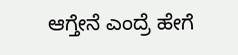ಆಗ್ತೇನೆ ಎಂದ್ರೆ ಹೇಗೆ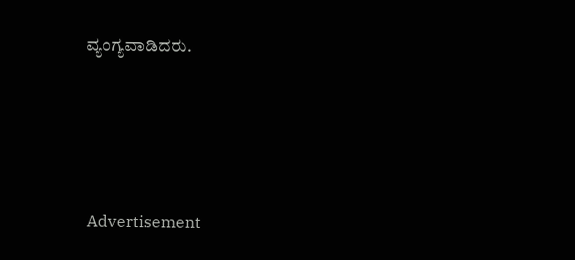ವ್ಯಂಗ್ಯವಾಡಿದರು.






 Advertisement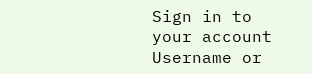Sign in to your account
Username or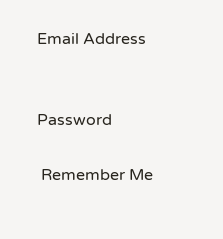Email Address


Password

 Remember Me